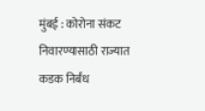मुंबई : कोरोना संकट निवारण्यासाठी राज्यात कडक निर्बंध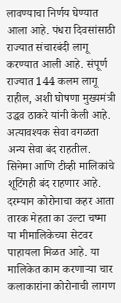लावण्याचा निर्णय घेण्यात आला आहे. पंधरा दिवसांसाठी राज्यात संचारबंदी लागू करण्यात आली आहे. संपूर्ण राज्यात 144 कलम लागू राहील, अशी घोषणा मुख्यमंत्री उद्धव ठाकरे यांनी केली आहे. अत्यावश्यक सेवा वगळता अन्य सेवा बंद राहतील. सिनेमा आणि टीव्ही मालिकांचे शूटिंगही बंद राहणार आहे.
दरम्यान कोरोनाचा कहर आता तारक मेहता का उल्टा चष्मा या मीमालिकेच्या सेटवर पाहायला मिळत आहे. या मालिकेत काम करणाऱ्या चार कलाकारांना कोरोनाची लागण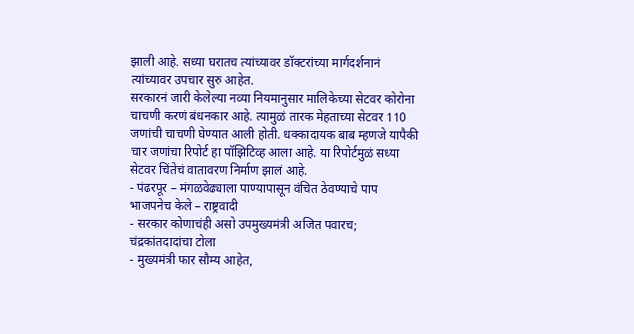झाली आहे. सध्या घरातच त्यांच्यावर डॉक्टरांच्या मार्गदर्शनानं त्यांच्यावर उपचार सुरु आहेत.
सरकारनं जारी केलेल्या नव्या नियमानुसार मालिकेच्या सेटवर कोरोना चाचणी करणं बंधनकार आहे. त्यामुळं तारक मेहताच्या सेटवर 110 जणांची चाचणी घेण्यात आली होती. धक्कादायक बाब म्हणजे यापैकी चार जणांचा रिपोर्ट हा पॉझिटिव्ह आला आहे. या रिपोर्टमुळं सध्या सेटवर चिंतेचं वातावरण निर्माण झालं आहे.
- पंढरपूर – मंगळवेढ्याला पाण्यापासून वंचित ठेवण्याचे पाप भाजपनेच केले – राष्ट्रवादी
- सरकार कोणाचंही असो उपमुख्यमंत्री अजित पवारच; चंद्रकांतदादांचा टोला
- मुख्यमंत्री फार सौम्य आहेत,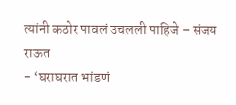त्यांनी कठोर पावलं उचलली पाहिजे – संजय राऊत
- ‘घराघरात भांडणं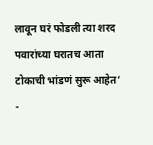लावून घरं फोडली त्या शरद पवारांच्या घरातच आता टोकाची भांडणं सुरू आहेत’
-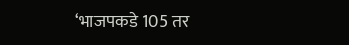‘भाजपकडे 105 तर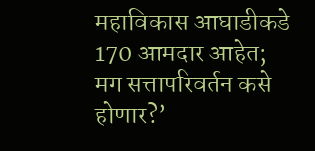महाविकास आघाडीकडे 170 आमदार आहेत; मग सत्तापरिवर्तन कसे होणार?’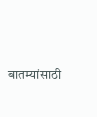बातम्यांसाठी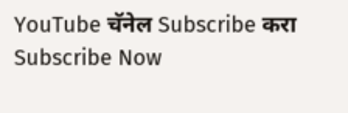YouTube चॅनेल Subscribe करा
Subscribe Now